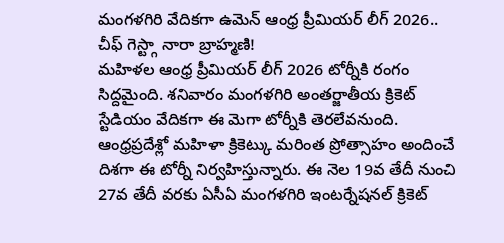మంగళగిరి వేదికగా ఉమెన్ ఆంధ్ర ప్రీమియర్ లీగ్ 2026.. చీఫ్ గెస్ట్గా నారా బ్రాహ్మణి!
మహిళల ఆంధ్ర ప్రీమియర్ లీగ్ 2026 టోర్నీకి రంగం సిద్దమైంది. శనివారం మంగళగిరి అంతర్జాతీయ క్రికెట్ స్టేడియం వేదికగా ఈ మెగా టోర్నీకి తెరలేవనుంది. ఆంధ్రప్రదేశ్లో మహిళా క్రికెట్కు మరింత ప్రోత్సాహం అందించే దిశగా ఈ టోర్నీ నిర్వహిస్తున్నారు. ఈ నెల 19వ తేదీ నుంచి 27వ తేదీ వరకు ఏసీఏ మంగళగిరి ఇంటర్నేషనల్ క్రికెట్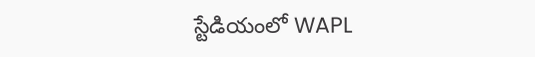స్టేడియంలో WAPL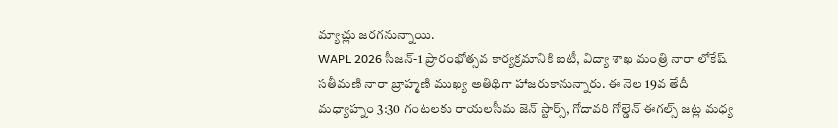మ్యాచ్లు జరగనున్నాయి.
WAPL 2026 సీజన్-1 ప్రారంభోత్సవ కార్యక్రమానికి ఐటీ, విద్యా శాఖ మంత్రి నారా లోకేష్ సతీమణి నారా బ్రాహ్మణి ముఖ్య అతిథిగా హాజరుకానున్నారు. ఈ నెల 19వ తేదీ మధ్యాహ్నం 3:30 గంటలకు రాయలసీమ జెన్ స్టార్స్, గోదావరి గోల్డెన్ ఈగల్స్ జట్ల మధ్య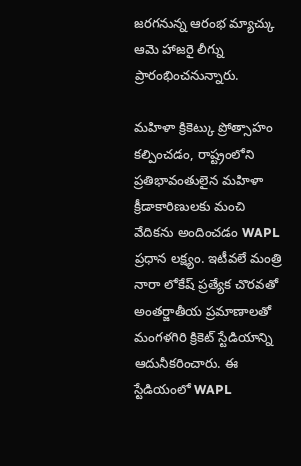జరగనున్న ఆరంభ మ్యాచ్కు ఆమె హాజరై లీగ్ను ప్రారంభించనున్నారు.

మహిళా క్రికెట్కు ప్రోత్సాహం కల్పించడం, రాష్ట్రంలోని ప్రతిభావంతులైన మహిళా క్రీడాకారిణులకు మంచి వేదికను అందించడం WAPL ప్రధాన లక్ష్యం. ఇటీవలే మంత్రి నారా లోకేష్ ప్రత్యేక చొరవతో అంతర్జాతీయ ప్రమాణాలతో మంగళగిరి క్రికెట్ స్టేడియాన్ని ఆదునీకరించారు. ఈ స్టేడియంలో WAPL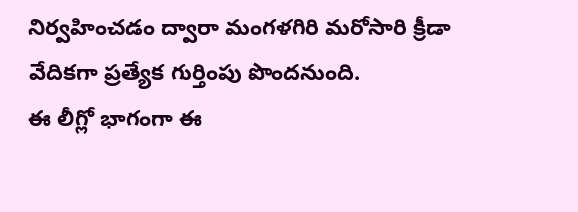నిర్వహించడం ద్వారా మంగళగిరి మరోసారి క్రీడా వేదికగా ప్రత్యేక గుర్తింపు పొందనుంది.
ఈ లీగ్లో భాగంగా ఈ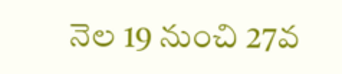నెల 19 నుంచి 27వ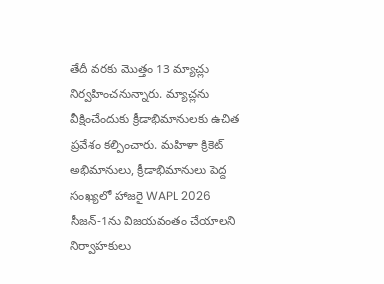తేదీ వరకు మొత్తం 13 మ్యాచ్లు నిర్వహించనున్నారు. మ్యాచ్లను వీక్షించేందుకు క్రీడాభిమానులకు ఉచిత ప్రవేశం కల్పించారు. మహిళా క్రికెట్ అభిమానులు, క్రీడాభిమానులు పెద్ద సంఖ్యలో హాజరై WAPL 2026 సీజన్-1ను విజయవంతం చేయాలని నిర్వాహకులు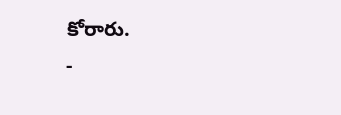కోరారు.
-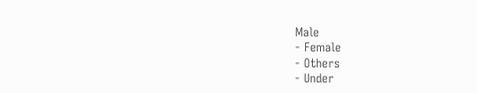Male
- Female
- Others
- Under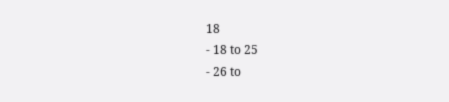18
- 18 to 25
- 26 to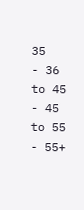35
- 36 to 45
- 45 to 55
- 55+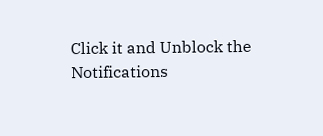Click it and Unblock the Notifications